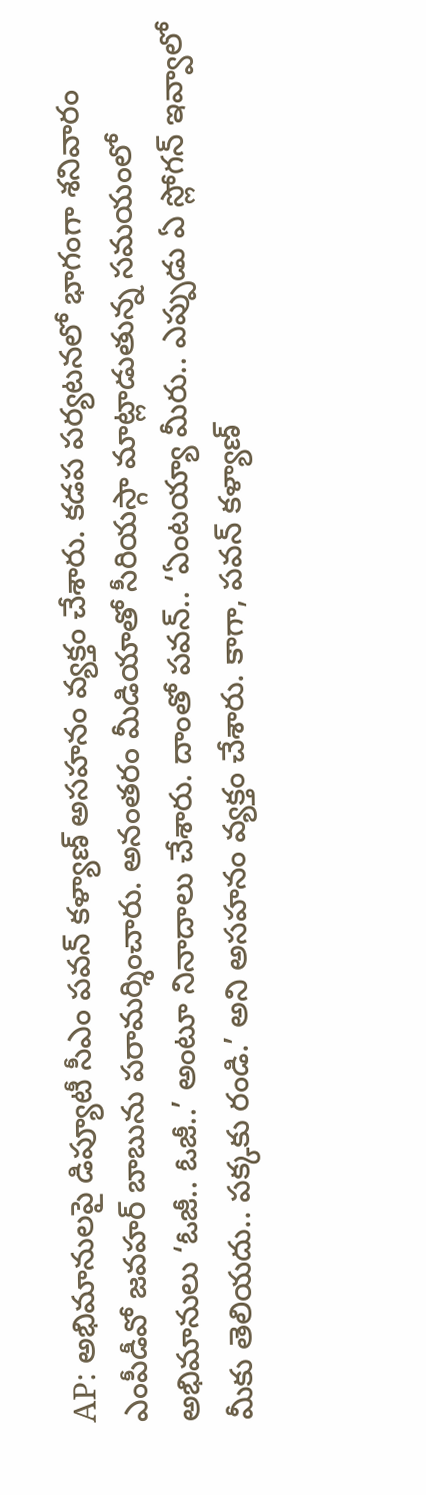AP: అభిమానులపై డిప్యూటీ సీఎం పవన్ కళ్యాణ్ అసహనం వ్యక్తం చేశారు. కడప పర్యటనలో భాగంగా శనివారం ఎంపీడీవో జవహర్ బాబును పరామర్శించారు. అనంతరం మీడియాతో సీరియస్గా మాట్లాడుతున్న సమయంలో అభిమానులు ‘ఓజీ.. ఓజీ..’ అంటూ నినాదాలు చేశారు. దాంతో పవన్.. ‘ఏంటయ్యా మీరు.. ఎప్పుడు ఏ స్లోగన్ ఇవ్వాలో మీకు తెలియదు.. పక్కకు రండి.’ అని అసహనం వ్యక్తం చేశారు. కాగా, పవన్ కళ్యాణ్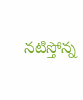నటిస్తోన్న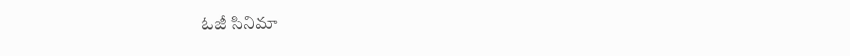ఓజీ సినిమా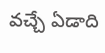వచ్చే ఏడాది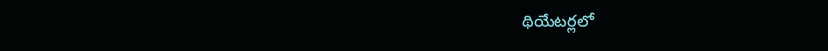థియేటర్లలో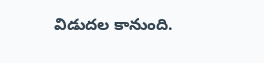విడుదల కానుంది.